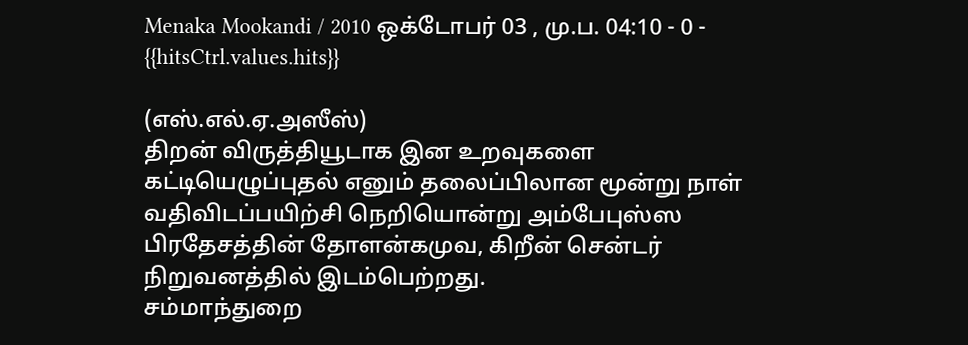Menaka Mookandi / 2010 ஒக்டோபர் 03 , மு.ப. 04:10 - 0 - {{hitsCtrl.values.hits}}

(எஸ்.எல்.ஏ.அஸீஸ்)
திறன் விருத்தியூடாக இன உறவுகளை கட்டியெழுப்புதல் எனும் தலைப்பிலான மூன்று நாள் வதிவிடப்பயிற்சி நெறியொன்று அம்பேபுஸ்ஸ பிரதேசத்தின் தோளன்கமுவ, கிறீன் சென்டர் நிறுவனத்தில் இடம்பெற்றது.
சம்மாந்துறை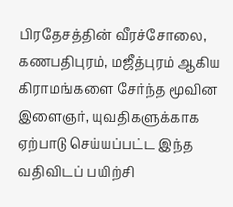பிரதேசத்தின் வீரச்சோலை, கணபதிபுரம், மஜீத்புரம் ஆகிய கிராமங்களை சேர்ந்த மூவின இளைஞர், யுவதிகளுக்காக ஏற்பாடு செய்யப்பட்ட இந்த வதிவிடப் பயிற்சி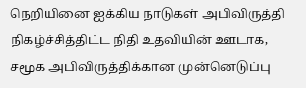நெறியினை ஐக்கிய நாடுகள் அபிவிருத்தி நிகழ்ச்சித்திட்ட நிதி உதவியின் ஊடாக, சமூக அபிவிருத்திக்கான முன்னெடுப்பு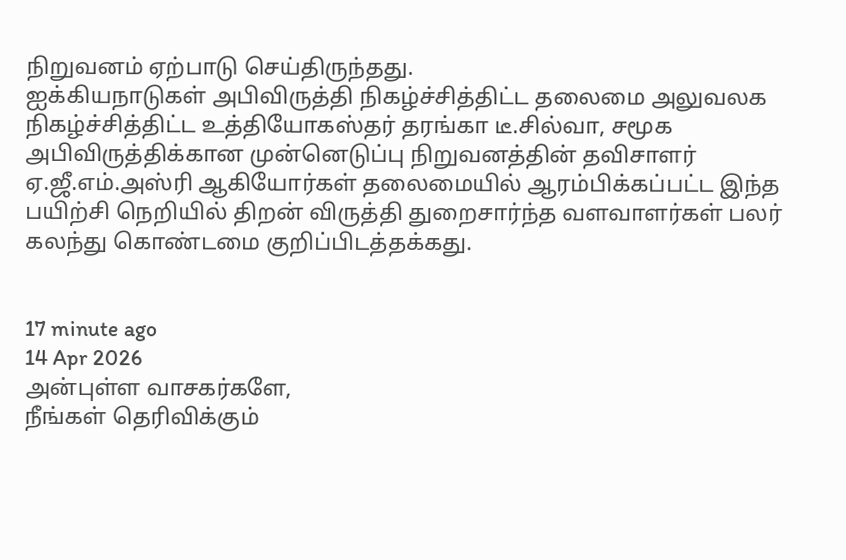நிறுவனம் ஏற்பாடு செய்திருந்தது.
ஐக்கியநாடுகள் அபிவிருத்தி நிகழ்ச்சித்திட்ட தலைமை அலுவலக நிகழ்ச்சித்திட்ட உத்தியோகஸ்தர் தரங்கா டீ.சில்வா, சமூக அபிவிருத்திக்கான முன்னெடுப்பு நிறுவனத்தின் தவிசாளர் ஏ.ஜீ.எம்.அஸ்ரி ஆகியோர்கள் தலைமையில் ஆரம்பிக்கப்பட்ட இந்த பயிற்சி நெறியில் திறன் விருத்தி துறைசார்ந்த வளவாளர்கள் பலர் கலந்து கொண்டமை குறிப்பிடத்தக்கது.


17 minute ago
14 Apr 2026
அன்புள்ள வாசகர்களே,
நீங்கள் தெரிவிக்கும்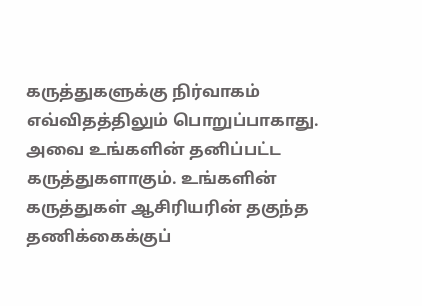கருத்துகளுக்கு நிர்வாகம் எவ்விதத்திலும் பொறுப்பாகாது. அவை உங்களின் தனிப்பட்ட கருத்துகளாகும். உங்களின் கருத்துகள் ஆசிரியரின் தகுந்த தணிக்கைக்குப்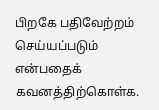பிறகே பதிவேற்றம் செய்யப்படும் என்பதைக் கவனத்திற்கொள்க.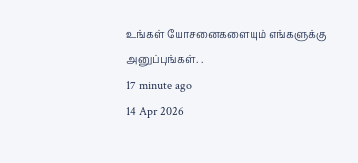உங்கள் யோசனைகளையும் எங்களுக்கு அனுப்புங்கள். .
17 minute ago
14 Apr 2026